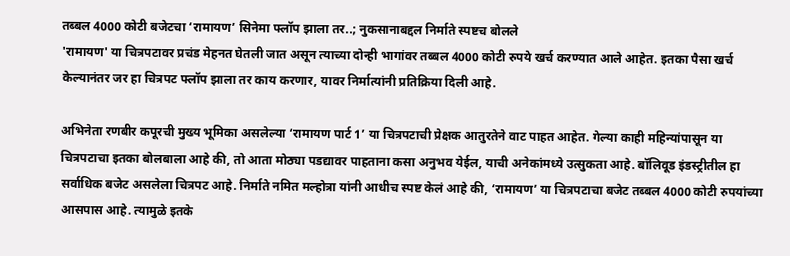तब्बल 4000 कोटी बजेटचा ‘रामायण’ सिनेमा फ्लॉप झाला तर..; नुकसानाबद्दल निर्माते स्पष्टच बोलले
'रामायण' या चित्रपटावर प्रचंड मेहनत घेतली जात असून त्याच्या दोन्ही भागांवर तब्बल 4000 कोटी रुपये खर्च करण्यात आले आहेत. इतका पैसा खर्च केल्यानंतर जर हा चित्रपट फ्लॉप झाला तर काय करणार, यावर निर्मात्यांनी प्रतिक्रिया दिली आहे.

अभिनेता रणबीर कपूरची मुख्य भूमिका असलेल्या ‘रामायण पार्ट 1’ या चित्रपटाची प्रेक्षक आतुरतेने वाट पाहत आहेत. गेल्या काही महिन्यांपासून या चित्रपटाचा इतका बोलबाला आहे की, तो आता मोठ्या पडद्यावर पाहताना कसा अनुभव येईल, याची अनेकांमध्ये उत्सुकता आहे. बॉलिवूड इंडस्ट्रीतील हा सर्वाधिक बजेट असलेला चित्रपट आहे. निर्माते नमित मल्होत्रा यांनी आधीच स्पष्ट केलं आहे की, ‘रामायण’ या चित्रपटाचा बजेट तब्बल 4000 कोटी रुपयांच्या आसपास आहे. त्यामुळे इतके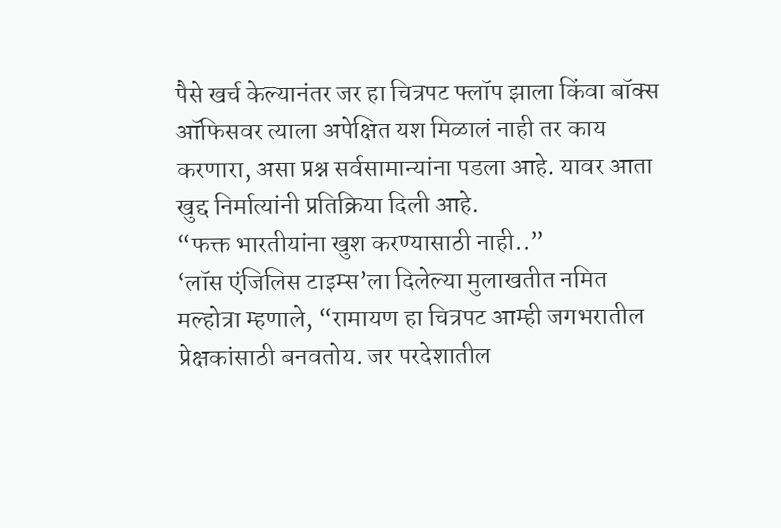पैसे खर्च केल्यानंतर जर हा चित्रपट फ्लॉप झाला किंवा बॉक्स ऑफिसवर त्याला अपेक्षित यश मिळालं नाही तर काय करणारा, असा प्रश्न सर्वसामान्यांना पडला आहे. यावर आता खुद्द निर्मात्यांनी प्रतिक्रिया दिली आहे.
“फक्त भारतीयांना खुश करण्यासाठी नाही..”
‘लॉस एंजिलिस टाइम्स’ला दिलेल्या मुलाखतीत नमित मल्होत्रा म्हणाले, “रामायण हा चित्रपट आम्ही जगभरातील प्रेक्षकांसाठी बनवतोय. जर परदेशातील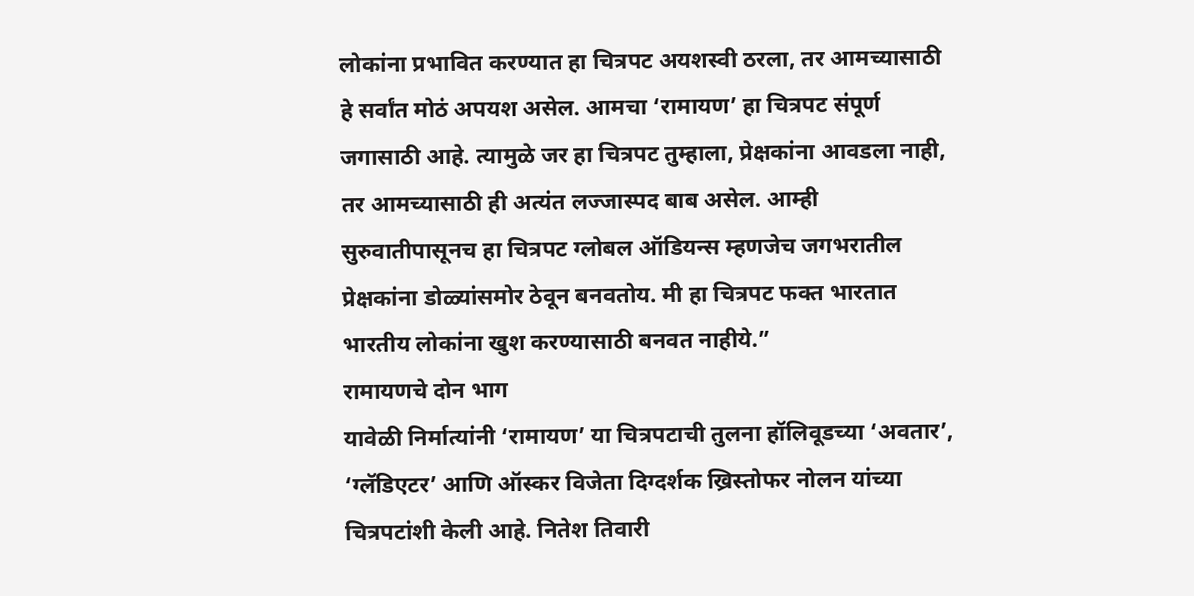लोकांना प्रभावित करण्यात हा चित्रपट अयशस्वी ठरला, तर आमच्यासाठी हे सर्वांत मोठं अपयश असेल. आमचा ‘रामायण’ हा चित्रपट संपूर्ण जगासाठी आहे. त्यामुळे जर हा चित्रपट तुम्हाला, प्रेक्षकांना आवडला नाही, तर आमच्यासाठी ही अत्यंत लज्जास्पद बाब असेल. आम्ही सुरुवातीपासूनच हा चित्रपट ग्लोबल ऑडियन्स म्हणजेच जगभरातील प्रेक्षकांना डोळ्यांसमोर ठेवून बनवतोय. मी हा चित्रपट फक्त भारतात भारतीय लोकांना खुश करण्यासाठी बनवत नाहीये.”
रामायणचे दोन भाग
यावेळी निर्मात्यांनी ‘रामायण’ या चित्रपटाची तुलना हॉलिवूडच्या ‘अवतार’, ‘ग्लॅडिएटर’ आणि ऑस्कर विजेता दिग्दर्शक ख्रिस्तोफर नोलन यांच्या चित्रपटांशी केली आहे. नितेश तिवारी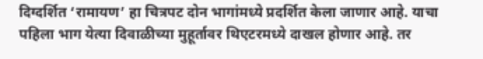दिग्दर्शित ‘रामायण’ हा चित्रपट दोन भागांमध्ये प्रदर्शित केला जाणार आहे. याचा पहिला भाग येत्या दिवाळीच्या मुहूर्तावर थिएटरमध्ये दाखल होणार आहे. तर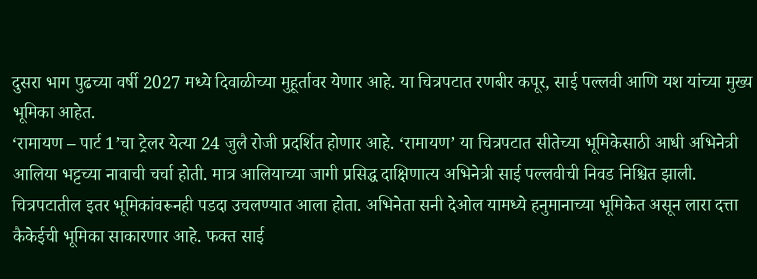दुसरा भाग पुढच्या वर्षी 2027 मध्ये दिवाळीच्या मुहूर्तावर येणार आहे. या चित्रपटात रणबीर कपूर, साई पल्लवी आणि यश यांच्या मुख्य भूमिका आहेत.
‘रामायण – पार्ट 1’चा ट्रेलर येत्या 24 जुलै रोजी प्रदर्शित होणार आहे. ‘रामायण’ या चित्रपटात सीतेच्या भूमिकेसाठी आधी अभिनेत्री आलिया भट्टच्या नावाची चर्चा होती. मात्र आलियाच्या जागी प्रसिद्ध दाक्षिणात्य अभिनेत्री साई पल्लवीची निवड निश्चित झाली. चित्रपटातील इतर भूमिकांवरूनही पडदा उचलण्यात आला होता. अभिनेता सनी देओल यामध्ये हनुमानाच्या भूमिकेत असून लारा दत्ता कैकेईची भूमिका साकारणार आहे. फक्त साई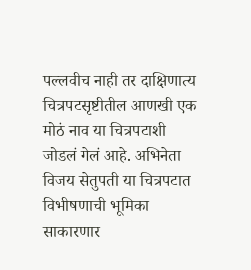पल्लवीच नाही तर दाक्षिणात्य चित्रपटसृष्टीतील आणखी एक मोठं नाव या चित्रपटाशी जोडलं गेलं आहे. अभिनेता विजय सेतुपती या चित्रपटात विभीषणाची भूमिका साकारणार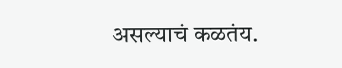असल्याचं कळतंय.